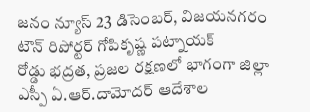జనం న్యూస్ 23 డిసెంబర్, విజయనగరం టౌన్ రిపోర్టర్ గోపికృష్ణ పట్నాయక్
రోడ్డు భద్రత, ప్రజల రక్షణలో భాగంగా జిల్లా ఎస్పీ ఏ.ఆర్.దామోదర్ ఆదేశాల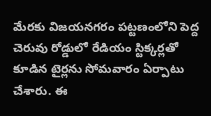మేరకు విజయనగరం పట్టణంలోని పెద్ద చెరువు రోడ్డులో రేడియం స్టిక్కర్లతో కూడిన టైర్లను సోమవారం ఏర్పాటు చేశారు. ఈ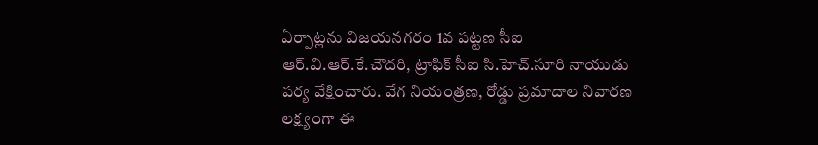ఏర్పాట్లను విజయనగరం 1వ పట్టణ సీఐ ఆర్.వి.ఆర్.కే.చౌదరి, ట్రాఫిక్ సీఐ సి.హెచ్.సూరి నాయుడు పర్య వేక్షించారు. వేగ నియంత్రణ, రోడ్డు ప్రమాదాల నివారణ లక్ష్యంగా ఈ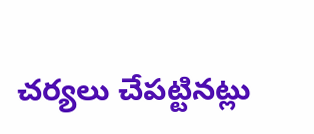చర్యలు చేపట్టినట్లు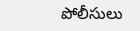పోలీసులు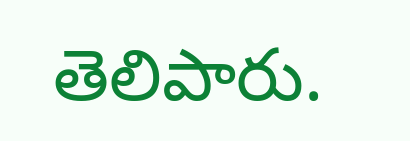తెలిపారు.